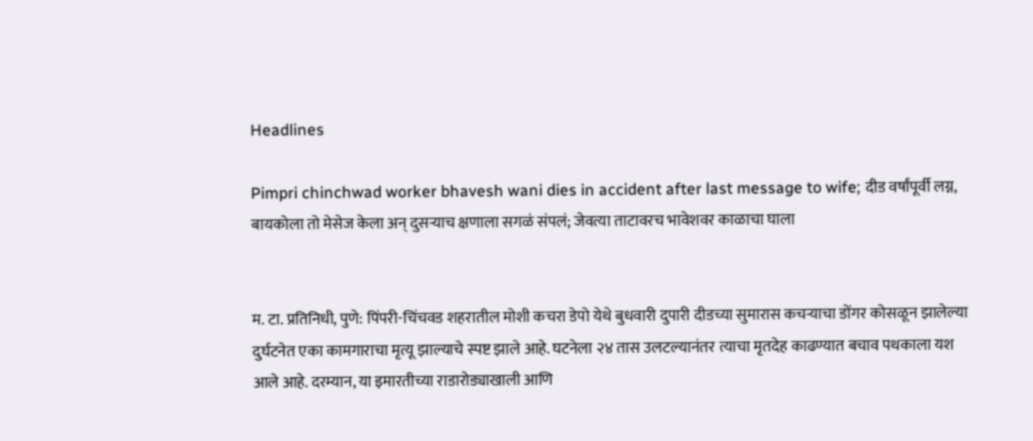Headlines

Pimpri chinchwad worker bhavesh wani dies in accident after last message to wife; दीड वर्षांपूर्वी लग्न, बायकोला तो मेसेज केला अन् दुसऱ्याच क्षणाला सगळं संपलं; जेवत्या ताटावरच भावेशवर काळाचा घाला


म. टा. प्रतिनिधी, पुणे: पिंपरी-चिंचवड शहरातील मोशी कचरा डेपो येथे बुधवारी दुपारी दीडच्या सुमारास कचऱ्याचा डोंगर कोसळून झालेल्या दुर्घटनेत एका कामगाराचा मृत्यू झाल्याचे स्पष्ट झाले आहे. घटनेला २४ तास उलटल्यानंतर त्याचा मृतदेह काढण्यात बचाव पथकाला यश आले आहे. दरम्यान, या इमारतीच्या राडारोड्याखाली आणि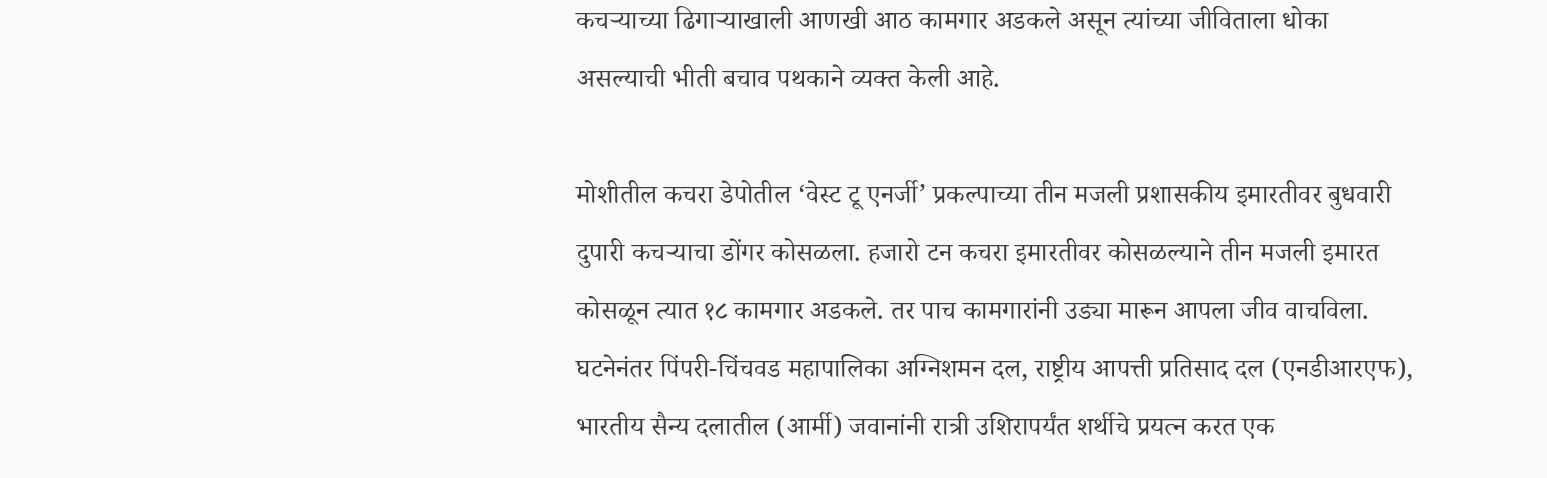कचऱ्याच्या ढिगाऱ्याखाली आणखी आठ कामगार अडकले असून त्यांच्या जीविताला धोका असल्याची भीती बचाव पथकाने व्यक्त केली आहे.

मोशीतील कचरा डेपोतील ‘वेस्ट टू एनर्जी’ प्रकल्पाच्या तीन मजली प्रशासकीय इमारतीवर बुधवारी दुपारी कचऱ्याचा डोंगर कोसळला. हजारो टन कचरा इमारतीवर कोसळल्याने तीन मजली इमारत कोसळून त्यात १८ कामगार अडकले. तर पाच कामगारांनी उड्या मारून आपला जीव वाचविला. घटनेनंतर पिंपरी-चिंचवड महापालिका अग्निशमन दल, राष्ट्रीय आपत्ती प्रतिसाद दल (एनडीआरएफ), भारतीय सैन्य दलातील (आर्मी) जवानांनी रात्री उशिरापर्यंत शर्थीचे प्रयत्न करत एक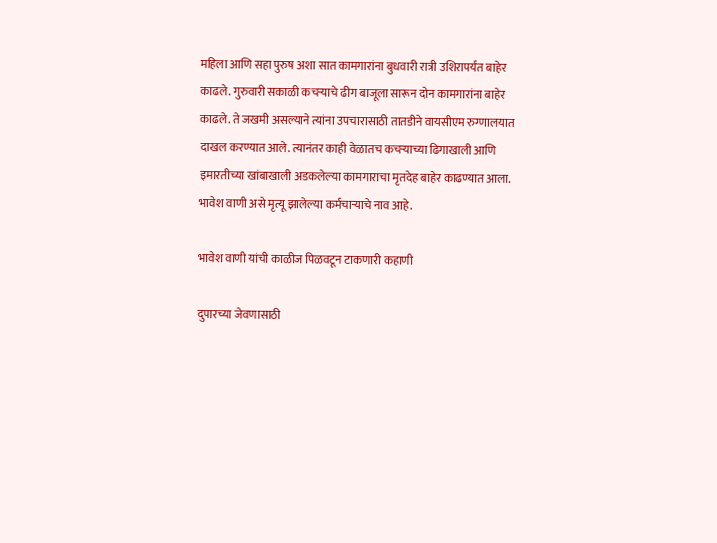महिला आणि सहा पुरुष अशा सात कामगारांना बुधवारी रात्री उशिरापर्यंत बाहेर काढले. गुरुवारी सकाळी कचऱ्याचे ढीग बाजूला सारून दोन कामगारांना बाहेर काढले. ते जखमी असल्याने त्यांना उपचारासाठी तातडीने वायसीएम रुग्णालयात दाखल करण्यात आले. त्यानंतर काही वेळातच कचऱ्याच्या ढिगाखाली आणि इमारतीच्या खांबाखाली अडकलेल्या कामगाराचा मृतदेह बाहेर काढण्यात आला. भावेश वाणी असे मृत्यू झालेल्या कर्मचाऱ्याचे नाव आहे.

भावेश वाणी यांची काळीज पिळवटून टाकणारी कहाणी

दुपारच्या जेवणासाठी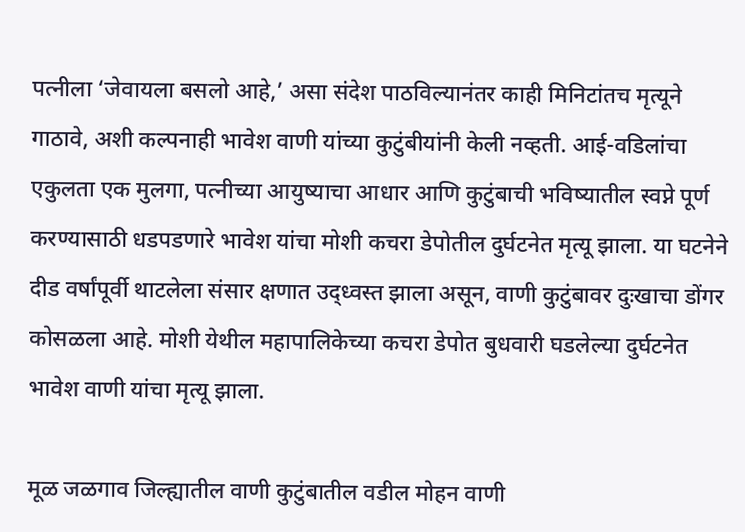पत्नीला ‘जेवायला बसलो आहे,’ असा संदेश पाठविल्यानंतर काही मिनिटांतच मृत्यूने गाठावे, अशी कल्पनाही भावेश वाणी यांच्या कुटुंबीयांनी केली नव्हती. आई-वडिलांचा एकुलता एक मुलगा, पत्नीच्या आयुष्याचा आधार आणि कुटुंबाची भविष्यातील स्वप्ने पूर्ण करण्यासाठी धडपडणारे भावेश यांचा मोशी कचरा डेपोतील दुर्घटनेत मृत्यू झाला. या घटनेने दीड वर्षांपूर्वी थाटलेला संसार क्षणात उद्ध्वस्त झाला असून, वाणी कुटुंबावर दुःखाचा डोंगर कोसळला आहे. मोशी येथील महापालिकेच्या कचरा डेपोत बुधवारी घडलेल्या दुर्घटनेत भावेश वाणी यांचा मृत्यू झाला.

मूळ जळगाव जिल्ह्यातील वाणी कुटुंबातील वडील मोहन वाणी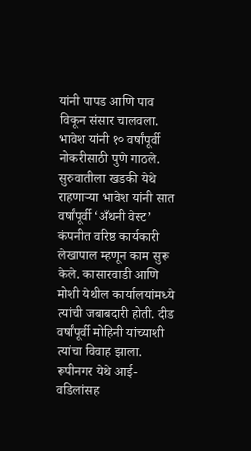यांनी पापड आणि पाव विकून संसार चालवला. भावेश यांनी १० वर्षांपूर्वी नोकरीसाठी पुणे गाठले. सुरुवातीला खडकी येथे राहणाऱ्या भावेश यांनी सात वर्षांपूर्वी ‘अँथनी वेस्ट’ कंपनीत वरिष्ठ कार्यकारी लेखापाल म्हणून काम सुरू केले. कासारवाडी आणि मोशी येथील कार्यालयांमध्ये त्यांची जबाबदारी होती. दीड वर्षांपूर्वी मोहिनी यांच्याशी त्यांचा विवाह झाला. रूपीनगर येथे आई-वडिलांसह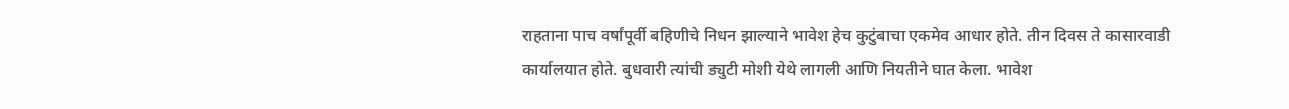राहताना पाच वर्षांपूर्वी बहिणीचे निधन झाल्याने भावेश हेच कुटुंबाचा एकमेव आधार होते. तीन दिवस ते कासारवाडी कार्यालयात होते. बुधवारी त्यांची ड्युटी मोशी येथे लागली आणि नियतीने घात केला. भावेश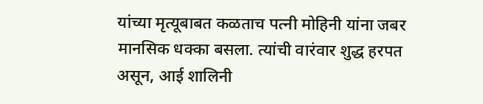यांच्या मृत्यूबाबत कळताच पत्नी मोहिनी यांना जबर मानसिक धक्का बसला. त्यांची वारंवार शुद्ध हरपत असून, आई शालिनी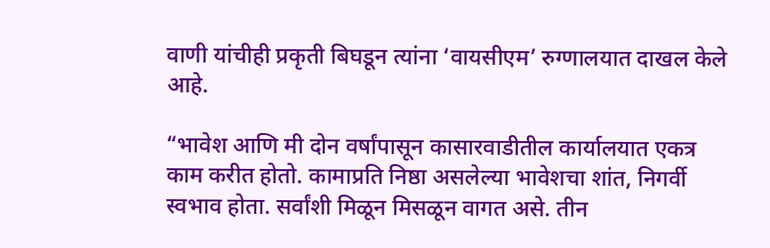वाणी यांचीही प्रकृती बिघडून त्यांना ‘वायसीएम’ रुग्णालयात दाखल केले आहे.

“भावेश आणि मी दोन वर्षांपासून कासारवाडीतील कार्यालयात एकत्र काम करीत होतो. कामाप्रति निष्ठा असलेल्या भावेशचा शांत, निगर्वी स्वभाव होता. सर्वांशी मिळून मिसळून वागत असे. तीन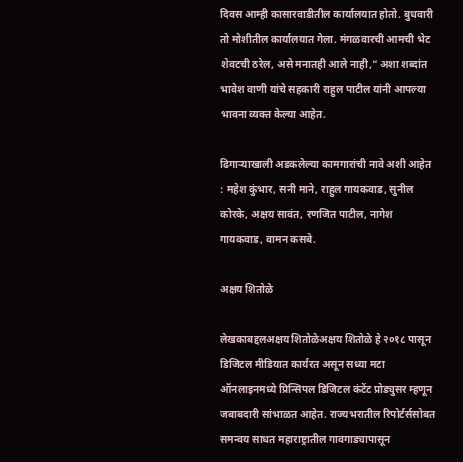दिवस आम्ही कासारवाडीतील कार्यालयात होतो. बुधवारी तो मोशीतील कार्यालयात गेला. मंगळवारची आमची भेट शेवटची ठरेल, असे मनातही आले नाही,” अशा शब्दांत भावेश वाणी यांचे सहकारी राहुल पाटील यांनी आपल्या भावना व्यक्त केल्या आहेत.

ढिगाऱ्याखाली अडकलेल्या कामगारांची नावे अशी आहेत : महेश कुंभार, सनी माने, राहुल गायकवाड, सुनील कोरके, अक्षय सावंत, रणजित पाटील, नागेश गायकवाड, वामन कसबे.

अक्षय शितोळे

लेखकाबद्दलअक्षय शितोळेअक्षय शितोळे हे २०१८ पासून डिजिटल मीडियात कार्यरत असून सध्या मटा ऑनलाइनमध्ये प्रिन्सिपल डिजिटल कंटेंट प्रोड्युसर म्हणून जबाबदारी सांभाळत आहेत. राज्यभरातील रिपोर्टर्ससोबत समन्वय साधत महाराष्ट्रातील गावगाड्यापासून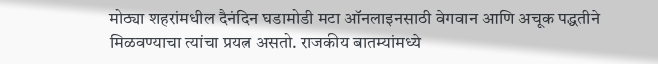मोठ्या शहरांमधील दैनंदिन घडामोडी मटा ऑनलाइनसाठी वेगवान आणि अचूक पद्धतीने मिळवण्याचा त्यांचा प्रयत्न असतो. राजकीय बातम्यांमध्ये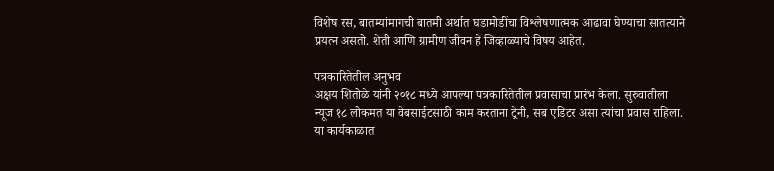विशेष रस, बातम्यांमागची बातमी अर्थात घडामोडींचा विश्लेषणात्मक आढावा घेण्याचा सातत्याने प्रयत्न असतो. शेती आणि ग्रामीण जीवन हे जिव्हाळ्याचे विषय आहेत.

पत्रकारितेतील अनुभव
अक्षय शितोळे यांनी २०१८ मध्ये आपल्या पत्रकारितेतील प्रवासाचा प्रारंभ केला. सुरुवातीला न्यूज १८ लोकमत या वेबसाईटसाठी काम करताना ट्रेनी, सब एडिटर असा त्यांचा प्रवास राहिला. या कार्यकाळात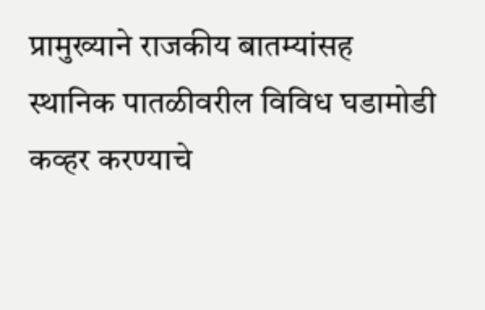प्रामुख्याने राजकीय बातम्यांसह स्थानिक पातळीवरील विविध घडामोडी कव्हर करण्याचे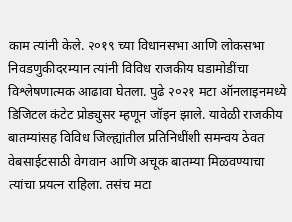काम त्यांनी केले. २०१९ च्या विधानसभा आणि लोकसभा निवडणुकीदरम्यान त्यांनी विविध राजकीय घडामोडींचा विश्लेषणात्मक आढावा घेतला. पुढे २०२१ मटा ऑनलाइनमध्ये डिजिटल कंटेट प्रोड्युसर म्हणून जॉइन झाले. यावेळी राजकीय बातम्यांसह विविध जिल्ह्यांतील प्रतिनिधींशी समन्वय ठेवत वेबसाईटसाठी वेगवान आणि अचूक बातम्या मिळवण्याचा त्यांचा प्रयत्न राहिला. तसंच मटा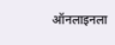ऑनलाइनला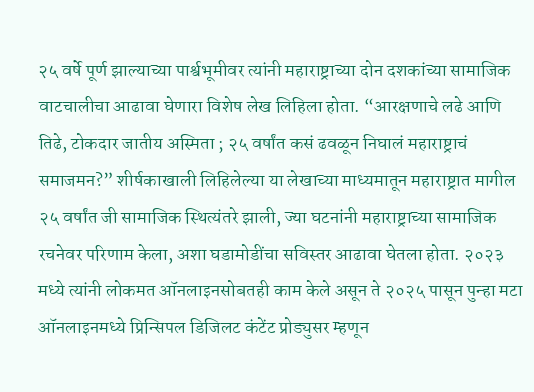२५ वर्षे पूर्ण झाल्याच्या पार्श्वभूमीवर त्यांनी महाराष्ट्राच्या दोन दशकांच्या सामाजिक वाटचालीचा आढावा घेणारा विशेष लेख लिहिला होता. “आरक्षणाचे लढे आणि तिढे, टोकदार जातीय अस्मिता ; २५ वर्षांत कसं ढवळून निघालं महाराष्ट्राचं समाजमन?” शीर्षकाखाली लिहिलेल्या या लेखाच्या माध्यमातून महाराष्ट्रात मागील २५ वर्षांत जी सामाजिक स्थित्यंतरे झाली, ज्या घटनांनी महाराष्ट्राच्या सामाजिक रचनेवर परिणाम केला, अशा घडामोडींचा सविस्तर आढावा घेतला होता. २०२३ मध्ये त्यांनी लोकमत ऑनलाइनसोबतही काम केले असून ते २०२५ पासून पुन्हा मटा ऑनलाइनमध्ये प्रिन्सिपल डिजिलट कंटेंट प्रोड्युसर म्हणून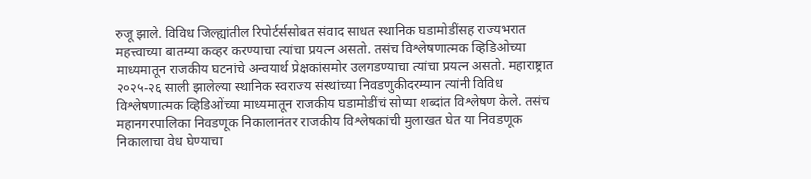रुजू झाले. विविध जिल्ह्यांतील रिपोर्टर्ससोबत संवाद साधत स्थानिक घडामोडींसह राज्यभरात महत्त्वाच्या बातम्या कव्हर करण्याचा त्यांचा प्रयत्न असतो. तसंच विश्लेषणात्मक व्हिडिओच्या माध्यमातून राजकीय घटनांचे अन्वयार्थ प्रेक्षकांसमोर उलगडण्याचा त्यांचा प्रयत्न असतो. महाराष्ट्रात २०२५-२६ साली झालेल्या स्थानिक स्वराज्य संस्थांच्या निवडणुकीदरम्यान त्यांनी विविध विश्लेषणात्मक व्हिडिओंच्या माध्यमातून राजकीय घडामोडींचं सोप्या शब्दांत विश्लेषण केले. तसंच महानगरपालिका निवडणूक निकालानंतर राजकीय विश्लेषकांची मुलाखत घेत या निवडणूक निकालाचा वेध घेण्याचा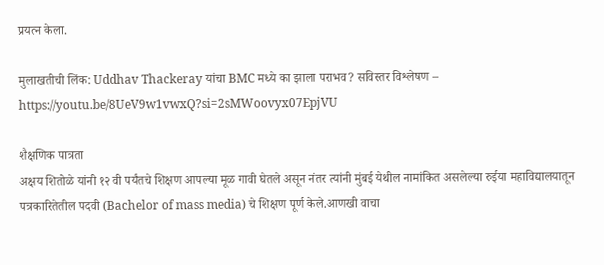प्रयत्न केला.

मुलाखतीची लिंक: Uddhav Thackeray यांचा BMC मध्ये का झाला पराभव? सविस्तर विश्लेषण – https://youtu.be/8UeV9w1vwxQ?si=2sMWoovyx07EpjVU

शैक्षणिक पात्रता
अक्षय शितोळे यांनी १२ वी पर्यंतचे शिक्षण आपल्या मूळ गावी घेतले असून नंतर त्यांनी मुंबई येथील नामांकित असलेल्या रुईया महाविद्यालयातून पत्रकारितेतील पदवी (Bachelor of mass media) चे शिक्षण पूर्ण केले.आणखी वाचा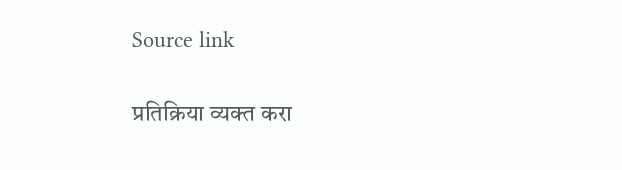Source link

प्रतिक्रिया व्यक्त करा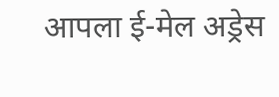आपला ई-मेल अड्रेस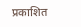प्रकाशित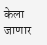केला जाणार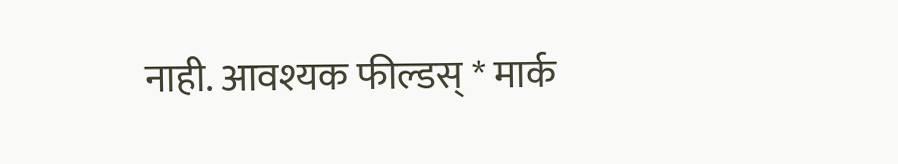नाही. आवश्यक फील्डस् * मार्क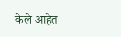केले आहेत